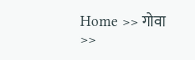Home >> गोवा >>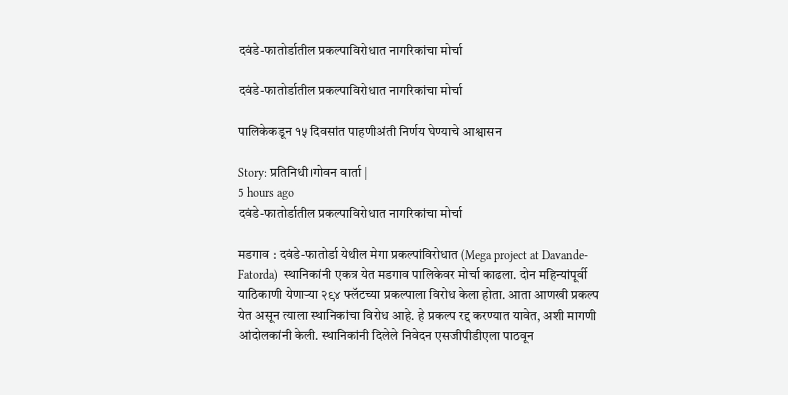दवंडे-फातोर्डातील प्रकल्पाविरोधात नागरिकांचा मोर्चा

दवंडे-फातोर्डातील प्रकल्पाविरोधात नागरिकांचा मोर्चा

पालिकेकडून १५ दिवसांत पाहणीअंती निर्णय घेण्याचे आश्वासन

Story: प्रतिनिधी।गोवन वार्ता |
5 hours ago
दवंडे-फातोर्डातील प्रकल्पाविरोधात नागरिकांचा मोर्चा

मडगाव : दवंडे-फातोर्डा येथील मेगा प्रकल्पांविरोधात (Mega project at Davande-Fatorda)  स्थानिकांनी एकत्र येत मडगाव पालिकेवर मोर्चा काढला. दोन महिन्यांपूर्वी याठिकाणी येणार्‍या २९४ फ्लॅटच्या प्रकल्पाला विरोध केला होता. आता आणखी प्रकल्प येत असून त्याला स्थानिकांचा विरोध आहे. हे प्रकल्प रद्द करण्यात यावेत, अशी मागणी आंदोलकांनी केली. स्थानिकांनी दिलेले निवेदन एसजीपीडीएला पाठवून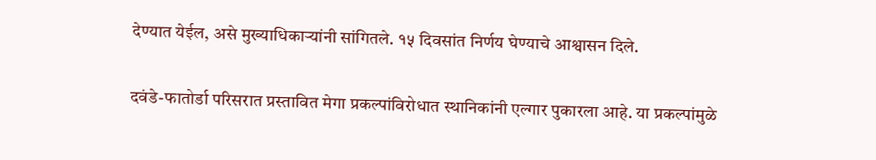देण्यात येईल, असे मुख्याधिकार्‍यांनी सांग‌ितले. १५ दिवसांत निर्णय घेण्याचे आश्वासन दिले.

दवंडे-फातोर्डा परिसरात प्रस्तावित मेगा प्रकल्पांविरोधात स्थानिकांनी एल्गार पुकारला आहे. या प्रकल्पांमुळे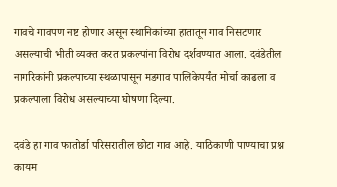गावचे गावपण नष्ट होणार असून स्थानिकांच्या हातातून गाव निसटणार असल्याची भीती व्यक्त करत प्रकल्पांना विरोध दर्शवण्यात आला. दवंडेतील नागरिकांनी प्रकल्पाच्या स्थळापासून मडगाव पालिकेपर्यंत मोर्चा काढला व प्रकल्पाला विरोध असल्याच्या घोषणा दिल्या.

दवंडे हा गाव फातोर्डा परिसरातील छोटा गाव आहे. याठिकाणी पाण्याचा प्रश्न कायम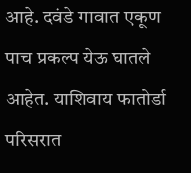आहे. दवंडे गावात एकूण पाच प्रकल्प येऊ घातले आहेत. याशिवाय फातोर्डा परिसरात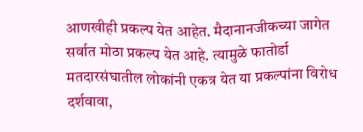आणखीही प्रकल्प येत आहेत. मैदानानजीकच्या जागेत सर्वात मोठा प्रकल्प येत आहे. त्यामुळे फातोर्डा मतदारसंघातील लोकांनी एकत्र येत या प्रकल्पांना विरोध दर्शवावा,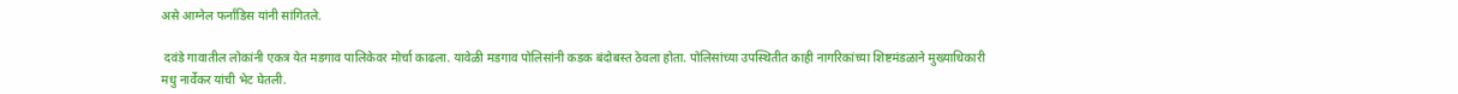असे आग्नेल फर्नांडिस यांनी सांगितले.

 दवंडे गावातील लोकांनी एकत्र येत मडगाव पालिकेवर मोर्चा काढला. यावेळी मडगाव पोलिसांनी कडक बंदोबस्त ठेवला होता. पोलिसांच्या उपस्थितीत काही नागरिकांच्या शिष्टमंडळाने मुख्याधिकारी मधु नार्वेकर यांची भेट घेतली.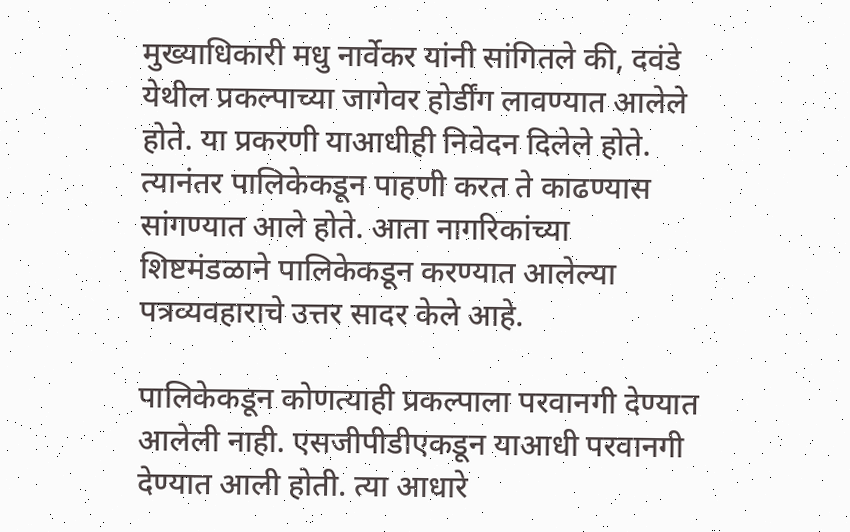मुख्याधिकारी मधु नार्वेकर यांनी सांगितले की, दवंडे येथील प्रकल्पाच्या जागेवर होर्डींग लावण्यात आलेले होते. या प्रकरणी याआधीही निवेदन दिलेले होते. त्यानंतर पालिकेकडून पाहणी करत ते काढण्यास सांगण्यात आले होते. आता नागरिकांच्या शिष्टमंडळाने पालिकेकडून करण्यात आलेल्या पत्रव्यवहाराचे उत्तर सादर केले आहे.

पालिकेकडून कोणत्याही प्रकल्पाला परवानगी देण्यात आलेली नाही. एसजीपीडीएकडून याआधी परवानगी देण्यात आली होती. त्या आधारे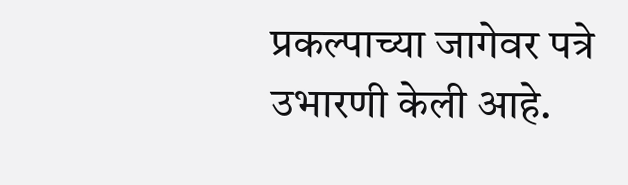प्रकल्पाच्या जागेवर पत्रे उभारणी केली आहे.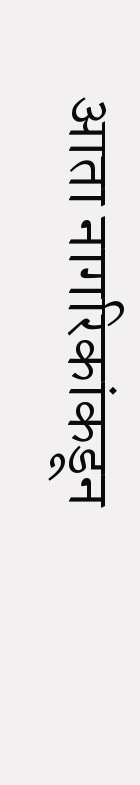आता नागरिकांकडून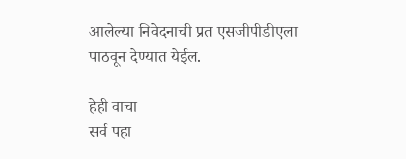आलेल्या निवेदनाची प्रत एसजीपीडीएला पाठवून देण्यात येईल.

हेही वाचा
सर्व पहा